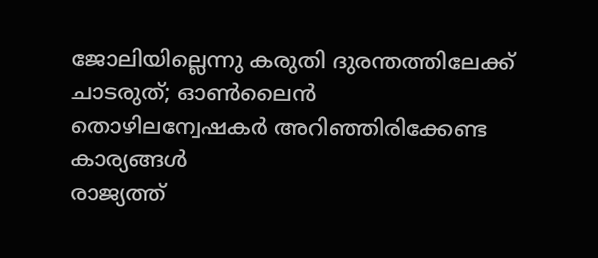ജോലിയില്ലെന്നു കരുതി ദുരന്തത്തിലേക്ക് ചാടരുത്; ഓൺലൈൻ തൊഴിലന്വേഷകർ അറിഞ്ഞിരിക്കേണ്ട കാര്യങ്ങൾ
രാജ്യത്ത്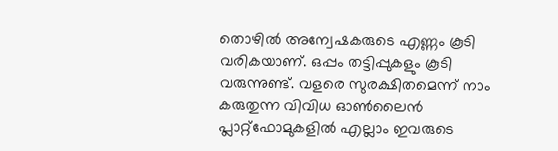തൊഴിൽ അന്വേഷകരുടെ എണ്ണം കൂടി വരികയാണ്. ഒപ്പം തട്ടിപ്പുകളും കൂടി വരുന്നുണ്ട്. വളരെ സുരക്ഷിതമെന്ന് നാം കരുതുന്ന വിവിധ ഓൺലൈൻ പ്ലാറ്റ്ഫോമുകളിൽ എല്ലാം ഇവരുടെ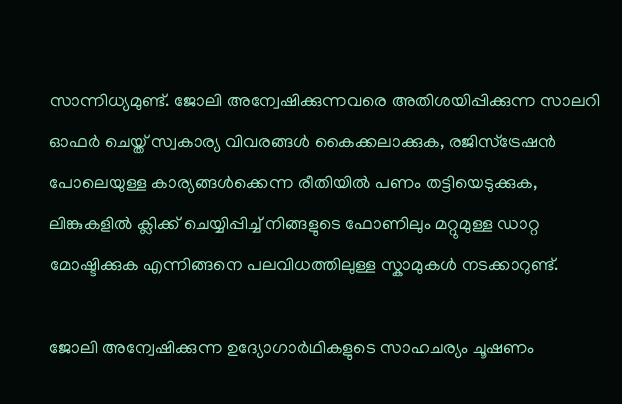സാന്നിധ്യമുണ്ട്. ജോലി അന്വേഷിക്കുന്നവരെ അതിശയിപ്പിക്കുന്ന സാലറി ഓഫർ ചെയ്ത് സ്വകാര്യ വിവരങ്ങൾ കൈക്കലാക്കുക, രജിസ്ട്രേഷൻ പോലെയുള്ള കാര്യങ്ങൾക്കെന്ന രീതിയിൽ പണം തട്ടിയെടുക്കുക, ലിങ്കുകളിൽ ക്ലിക്ക് ചെയ്യിപ്പിച്ച് നിങ്ങളുടെ ഫോണിലും മറ്റുമുള്ള ഡാറ്റ മോഷ്ടിക്കുക എന്നിങ്ങനെ പലവിധത്തിലുള്ള സ്കാമുകൾ നടക്കാറുണ്ട്.

ജോലി അന്വേഷിക്കുന്ന ഉദ്യോഗാർഥികളുടെ സാഹചര്യം ചൂഷണം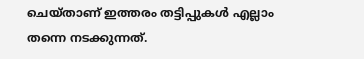ചെയ്താണ് ഇത്തരം തട്ടിപ്പുകൾ എല്ലാം തന്നെ നടക്കുന്നത്.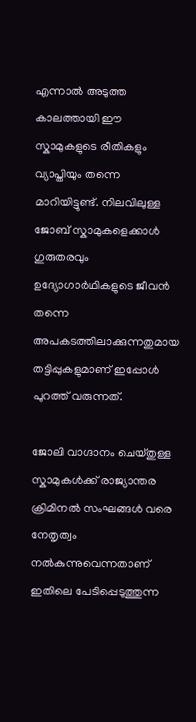എന്നാൽ അടുത്ത കാലത്തായി ഈ സ്കാമുകളുടെ രീതികളും വ്യാപ്തിയും തന്നെ മാറിയിട്ടുണ്ട്. നിലവിലുള്ള ജോബ് സ്കാമുകളെക്കാൾ ഗുരുതരവും ഉദ്യോഗാർഥികളുടെ ജീവൻ തന്നെ അപകടത്തിലാക്കുന്നതുമായ തട്ടിപ്പുകളുമാണ് ഇപ്പോൾ പുറത്ത് വരുന്നത്.

ജോലി വാഗ്ദാനം ചെയ്തുള്ള സ്കാമുകൾക്ക് രാജ്യാന്തര ക്രിമിനൽ സംഘങ്ങൾ വരെ നേതൃത്വം നൽകുന്നുവെന്നതാണ് ഇതിലെ പേടിപ്പെടുത്തുന്ന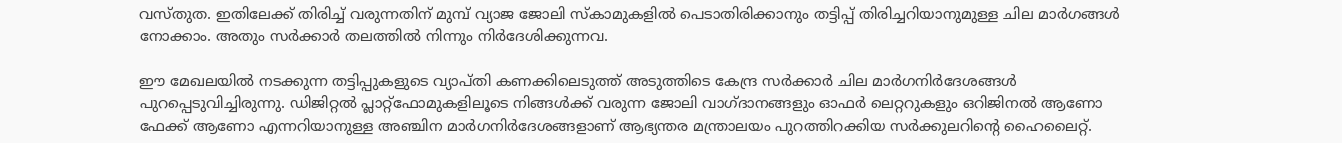വസ്തുത. ഇതിലേക്ക് തിരിച്ച് വരുന്നതിന് മുമ്പ് വ്യാജ ജോലി സ്കാമുകളിൽ പെടാതിരിക്കാനും തട്ടിപ്പ് തിരിച്ചറിയാനുമുള്ള ചില മാർഗങ്ങൾ നോക്കാം. അതും സർക്കാർ തലത്തിൽ നിന്നും നിർദേശിക്കുന്നവ.

ഈ മേഖലയിൽ നടക്കുന്ന തട്ടിപ്പുകളുടെ വ്യാപ്തി കണക്കിലെടുത്ത് അടുത്തിടെ കേന്ദ്ര സർക്കാർ ചില മാർഗനിർദേശങ്ങൾ പുറപ്പെടുവിച്ചിരുന്നു. ഡിജിറ്റൽ പ്ലാറ്റ്ഫോമുകളിലൂടെ നിങ്ങൾക്ക് വരുന്ന ജോലി വാഗ്ദാനങ്ങളും ഓഫർ ലെറ്ററുകളും ഒറിജിനൽ ആണോ ഫേക്ക് ആണോ എന്നറിയാനുള്ള അഞ്ചിന മാർഗനിർദേശങ്ങളാണ് ആഭ്യന്തര മന്ത്രാലയം പുറത്തിറക്കിയ സർക്കുലറിന്റെ ഹൈലൈറ്റ്.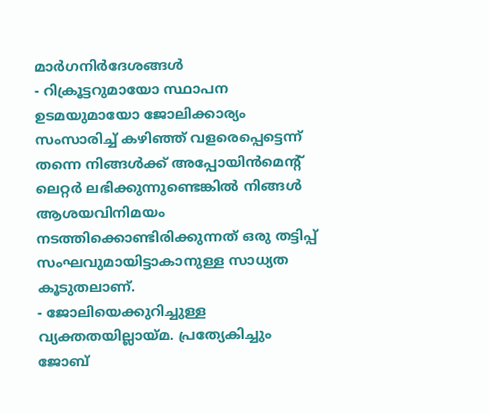മാർഗനിർദേശങ്ങൾ
- റിക്രൂട്ടറുമായോ സ്ഥാപന ഉടമയുമായോ ജോലിക്കാര്യം സംസാരിച്ച് കഴിഞ്ഞ് വളരെപ്പെട്ടെന്ന് തന്നെ നിങ്ങൾക്ക് അപ്പോയിൻമെന്റ് ലെറ്റർ ലഭിക്കുന്നുണ്ടെങ്കിൽ നിങ്ങൾ ആശയവിനിമയം നടത്തിക്കൊണ്ടിരിക്കുന്നത് ഒരു തട്ടിപ്പ് സംഘവുമായിട്ടാകാനുള്ള സാധ്യത കൂടുതലാണ്.
- ജോലിയെക്കുറിച്ചുള്ള വ്യക്തതയില്ലായ്മ. പ്രത്യേകിച്ചും ജോബ്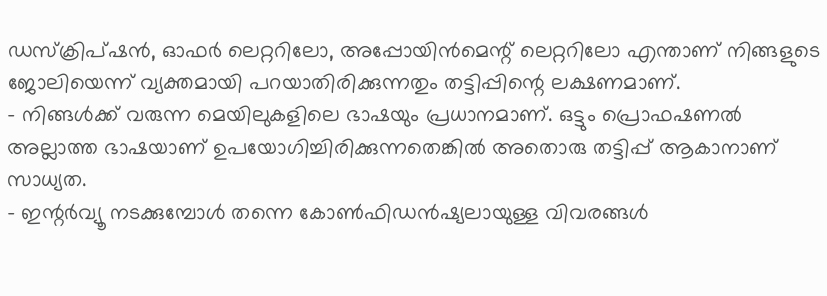ഡസ്ക്രിപ്ഷൻ, ഓഫർ ലെറ്ററിലോ, അപ്പോയിൻമെന്റ് ലെറ്ററിലോ എന്താണ് നിങ്ങളുടെ ജോലിയെന്ന് വ്യക്തമായി പറയാതിരിക്കുന്നതും തട്ടിപ്പിന്റെ ലക്ഷണമാണ്.
- നിങ്ങൾക്ക് വരുന്ന മെയിലുകളിലെ ഭാഷയും പ്രധാനമാണ്. ഒട്ടും പ്രൊഫഷണൽ അല്ലാത്ത ഭാഷയാണ് ഉപയോഗിച്ചിരിക്കുന്നതെങ്കിൽ അതൊരു തട്ടിപ്പ് ആകാനാണ് സാധ്യത.
- ഇന്റർവ്യൂ നടക്കുമ്പോൾ തന്നെ കോൺഫിഡൻഷ്യലായുള്ള വിവരങ്ങൾ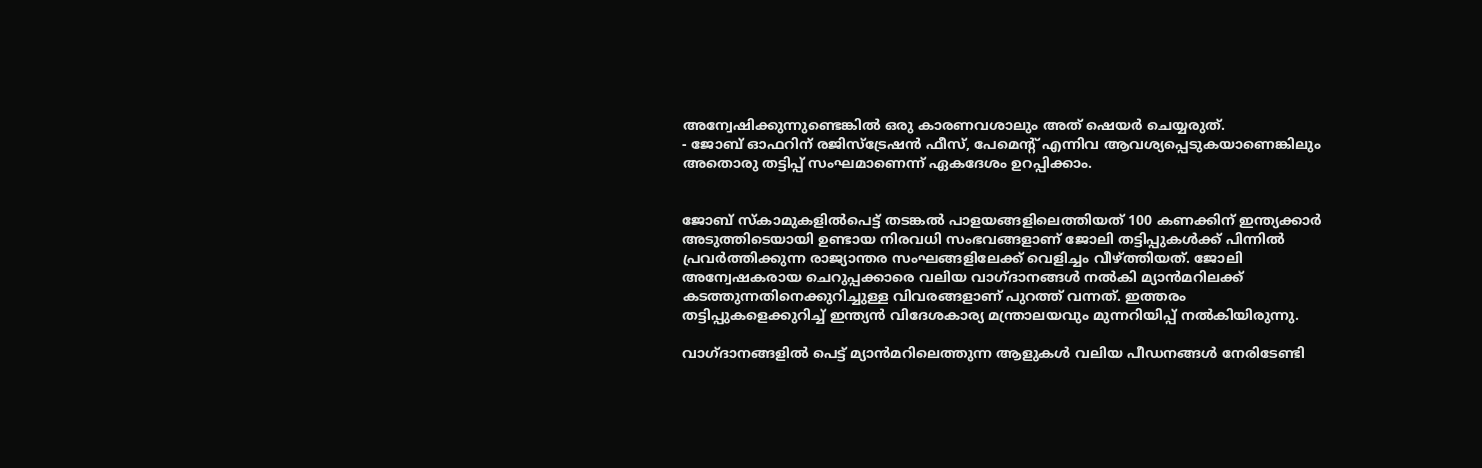അന്വേഷിക്കുന്നുണ്ടെങ്കിൽ ഒരു കാരണവശാലും അത് ഷെയർ ചെയ്യരുത്.
- ജോബ് ഓഫറിന് രജിസ്ട്രേഷൻ ഫീസ്, പേമെന്റ് എന്നിവ ആവശ്യപ്പെടുകയാണെങ്കിലും അതൊരു തട്ടിപ്പ് സംഘമാണെന്ന് ഏകദേശം ഉറപ്പിക്കാം.


ജോബ് സ്കാമുകളിൽപെട്ട് തടങ്കൽ പാളയങ്ങളിലെത്തിയത് 100 കണക്കിന് ഇന്ത്യക്കാർ
അടുത്തിടെയായി ഉണ്ടായ നിരവധി സംഭവങ്ങളാണ് ജോലി തട്ടിപ്പുകൾക്ക് പിന്നിൽ പ്രവർത്തിക്കുന്ന രാജ്യാന്തര സംഘങ്ങളിലേക്ക് വെളിച്ചം വീഴ്ത്തിയത്. ജോലി അന്വേഷകരായ ചെറുപ്പക്കാരെ വലിയ വാഗ്ദാനങ്ങൾ നൽകി മ്യാൻമറിലക്ക് കടത്തുന്നതിനെക്കുറിച്ചുള്ള വിവരങ്ങളാണ് പുറത്ത് വന്നത്. ഇത്തരം തട്ടിപ്പുകളെക്കുറിച്ച് ഇന്ത്യൻ വിദേശകാര്യ മന്ത്രാലയവും മുന്നറിയിപ്പ് നൽകിയിരുന്നു.

വാഗ്ദാനങ്ങളിൽ പെട്ട് മ്യാൻമറിലെത്തുന്ന ആളുകൾ വലിയ പീഡനങ്ങൾ നേരിടേണ്ടി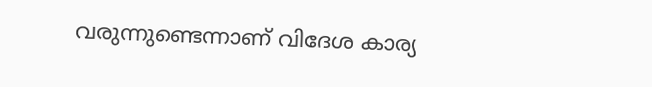വരുന്നുണ്ടെന്നാണ് വിദേശ കാര്യ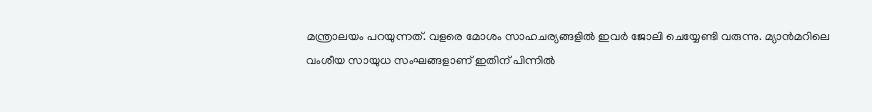മന്ത്രാലയം പറയുന്നത്. വളരെ മോശം സാഹചര്യങ്ങളിൽ ഇവർ ജോലി ചെയ്യേണ്ടി വരുന്നു. മ്യാൻമറിലെ വംശീയ സായുധ സംഘങ്ങളാണ് ഇതിന് പിന്നിൽ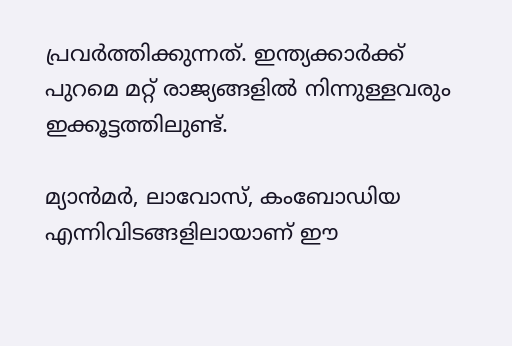പ്രവർത്തിക്കുന്നത്. ഇന്ത്യക്കാർക്ക് പുറമെ മറ്റ് രാജ്യങ്ങളിൽ നിന്നുള്ളവരും ഇക്കൂട്ടത്തിലുണ്ട്.

മ്യാൻമർ, ലാവോസ്, കംബോഡിയ എന്നിവിടങ്ങളിലായാണ് ഈ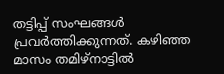തട്ടിപ്പ് സംഘങ്ങൾ പ്രവർത്തിക്കുന്നത്. കഴിഞ്ഞ മാസം തമിഴ്നാട്ടിൽ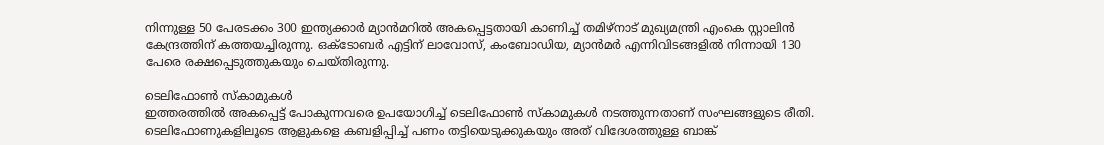നിന്നുള്ള 50 പേരടക്കം 300 ഇന്ത്യക്കാർ മ്യാൻമറിൽ അകപ്പെട്ടതായി കാണിച്ച് തമിഴ്നാട് മുഖ്യമന്ത്രി എംകെ സ്റ്റാലിൻ കേന്ദ്രത്തിന് കത്തയച്ചിരുന്നു. ഒക്ടോബർ എട്ടിന് ലാവോസ്, കംബോഡിയ, മ്യാൻമർ എന്നിവിടങ്ങളിൽ നിന്നായി 130 പേരെ രക്ഷപ്പെടുത്തുകയും ചെയ്തിരുന്നു.

ടെലിഫോൺ സ്കാമുകൾ
ഇത്തരത്തിൽ അകപ്പെട്ട് പോകുന്നവരെ ഉപയോഗിച്ച് ടെലിഫോൺ സ്കാമുകൾ നടത്തുന്നതാണ് സംഘങ്ങളുടെ രീതി. ടെലിഫോണുകളിലൂടെ ആളുകളെ കബളിപ്പിച്ച് പണം തട്ടിയെടുക്കുകയും അത് വിദേശത്തുള്ള ബാങ്ക്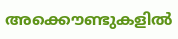അക്കൌണ്ടുകളിൽ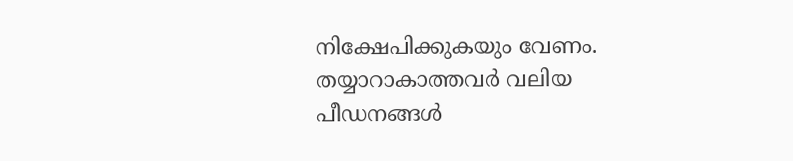നിക്ഷേപിക്കുകയും വേണം. തയ്യാറാകാത്തവർ വലിയ പീഡനങ്ങൾ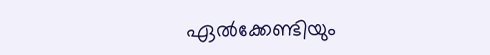ഏൽക്കേണ്ടിയും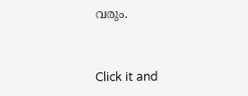വരും.


Click it and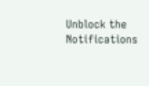Unblock the Notifications